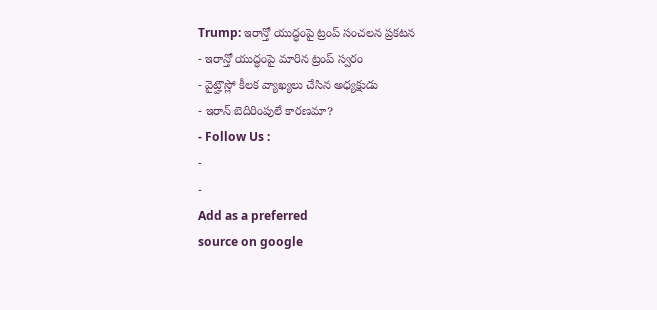Trump: ఇరాన్తో యుద్ధంపై ట్రంప్ సంచలన ప్రకటన
- ఇరాన్తో యుద్ధంపై మారిన ట్రంప్ స్వరం
- వైట్హౌస్లో కీలక వ్యాఖ్యలు చేసిన అధ్యక్షుడు
- ఇరాన్ బెదిరింపులే కారణమా?
- Follow Us :
-
-
Add as a preferred
source on google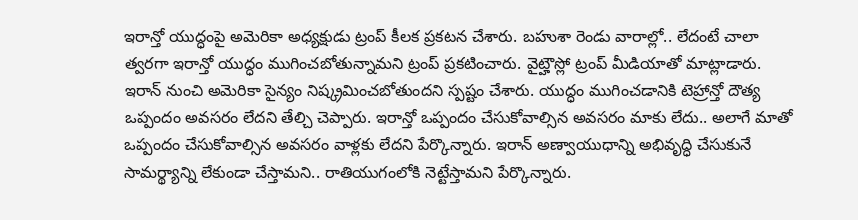ఇరాన్తో యుద్ధంపై అమెరికా అధ్యక్షుడు ట్రంప్ కీలక ప్రకటన చేశారు. బహుశా రెండు వారాల్లో.. లేదంటే చాలా త్వరగా ఇరాన్తో యుద్ధం ముగించబోతున్నామని ట్రంప్ ప్రకటించారు. వైట్హౌస్లో ట్రంప్ మీడియాతో మాట్లాడారు. ఇరాన్ నుంచి అమెరికా సైన్యం నిష్క్రమించబోతుందని స్పష్టం చేశారు. యుద్ధం ముగించడానికి టెహ్రాన్తో దౌత్య ఒప్పందం అవసరం లేదని తేల్చి చెప్పారు. ఇరాన్తో ఒప్పందం చేసుకోవాల్సిన అవసరం మాకు లేదు.. అలాగే మాతో ఒప్పందం చేసుకోవాల్సిన అవసరం వాళ్లకు లేదని పేర్కొన్నారు. ఇరాన్ అణ్వాయుధాన్ని అభివృద్ధి చేసుకునే సామర్థ్యాన్ని లేకుండా చేస్తామని.. రాతియుగంలోకి నెట్టేస్తామని పేర్కొన్నారు.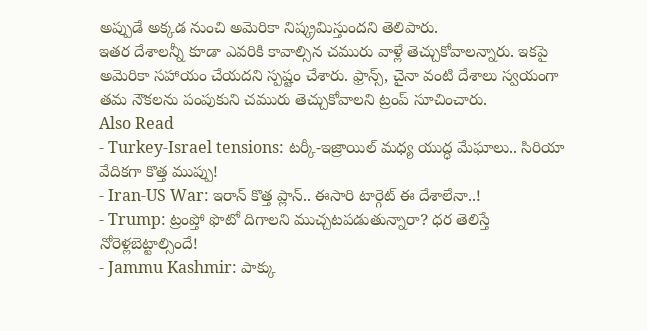అప్పుడే అక్కడ నుంచి అమెరికా నిష్క్రమిస్తుందని తెలిపారు.
ఇతర దేశాలన్నీ కూడా ఎవరికి కావాల్సిన చమురు వాళ్లే తెచ్చుకోవాలన్నారు. ఇకపై అమెరికా సహాయం చేయదని స్పష్టం చేశారు. ఫ్రాన్స్, చైనా వంటి దేశాలు స్వయంగా తమ నౌకలను పంపుకుని చమురు తెచ్చుకోవాలని ట్రంప్ సూచించారు.
Also Read
- Turkey-Israel tensions: టర్కీ-ఇజ్రాయిల్ మధ్య యుద్ధ మేఘాలు.. సిరియా వేదికగా కొత్త ముప్పు!
- Iran-US War: ఇరాన్ కొత్త ప్లాన్.. ఈసారి టార్గెట్ ఈ దేశాలేనా..!
- Trump: ట్రంప్తో ఫొటో దిగాలని ముచ్చటపడుతున్నారా? ధర తెలిస్తే నోరెళ్లబెట్టాల్సిందే!
- Jammu Kashmir: పాక్కు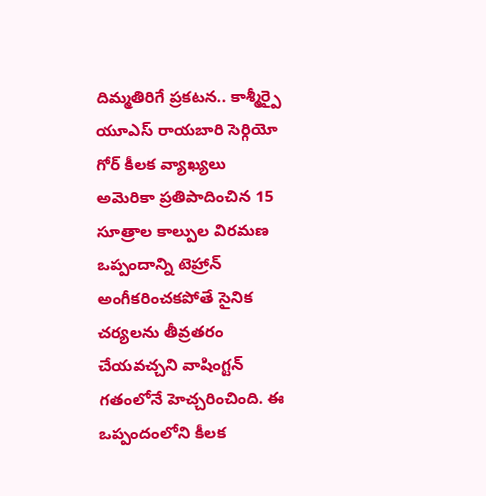దిమ్మతిరిగే ప్రకటన.. కాశ్మీర్పై యూఎస్ రాయబారి సెర్గియో గోర్ కీలక వ్యాఖ్యలు
అమెరికా ప్రతిపాదించిన 15 సూత్రాల కాల్పుల విరమణ ఒప్పందాన్ని టెహ్రాన్ అంగీకరించకపోతే సైనిక చర్యలను తీవ్రతరం చేయవచ్చని వాషింగ్టన్ గతంలోనే హెచ్చరించింది. ఈ ఒప్పందంలోని కీలక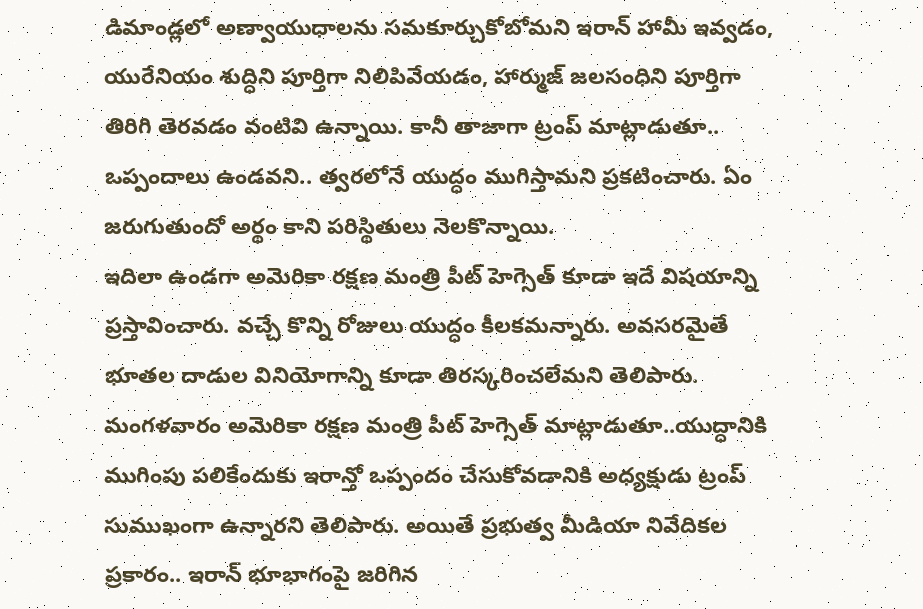డిమాండ్లలో అణ్వాయుధాలను సమకూర్చుకోబోమని ఇరాన్ హామీ ఇవ్వడం, యురేనియం శుద్ధిని పూర్తిగా నిలిపివేయడం, హార్ముజ్ జలసంధిని పూర్తిగా తిరిగి తెరవడం వంటివి ఉన్నాయి. కానీ తాజాగా ట్రంప్ మాట్లాడుతూ.. ఒప్పందాలు ఉండవని.. త్వరలోనే యుద్ధం ముగిస్తామని ప్రకటించారు. ఏం జరుగుతుందో అర్థం కాని పరిస్థితులు నెలకొన్నాయి.
ఇదిలా ఉండగా అమెరికా రక్షణ మంత్రి పీట్ హెగ్సెత్ కూడా ఇదే విషయాన్ని ప్రస్తావించారు. వచ్చే కొన్ని రోజులు యుద్ధం కీలకమన్నారు. అవసరమైతే భూతల దాడుల వినియోగాన్ని కూడా తిరస్కరించలేమని తెలిపారు. మంగళవారం అమెరికా రక్షణ మంత్రి పీట్ హెగ్సెత్ మాట్లాడుతూ..యుద్ధానికి ముగింపు పలికేందుకు ఇరాన్తో ఒప్పందం చేసుకోవడానికి అధ్యక్షుడు ట్రంప్ సుముఖంగా ఉన్నారని తెలిపారు. అయితే ప్రభుత్వ మీడియా నివేదికల ప్రకారం.. ఇరాన్ భూభాగంపై జరిగిన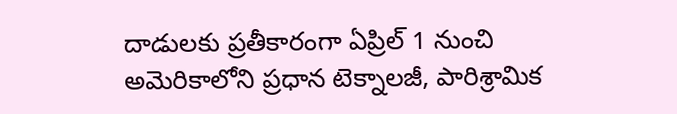దాడులకు ప్రతీకారంగా ఏప్రిల్ 1 నుంచి అమెరికాలోని ప్రధాన టెక్నాలజీ, పారిశ్రామిక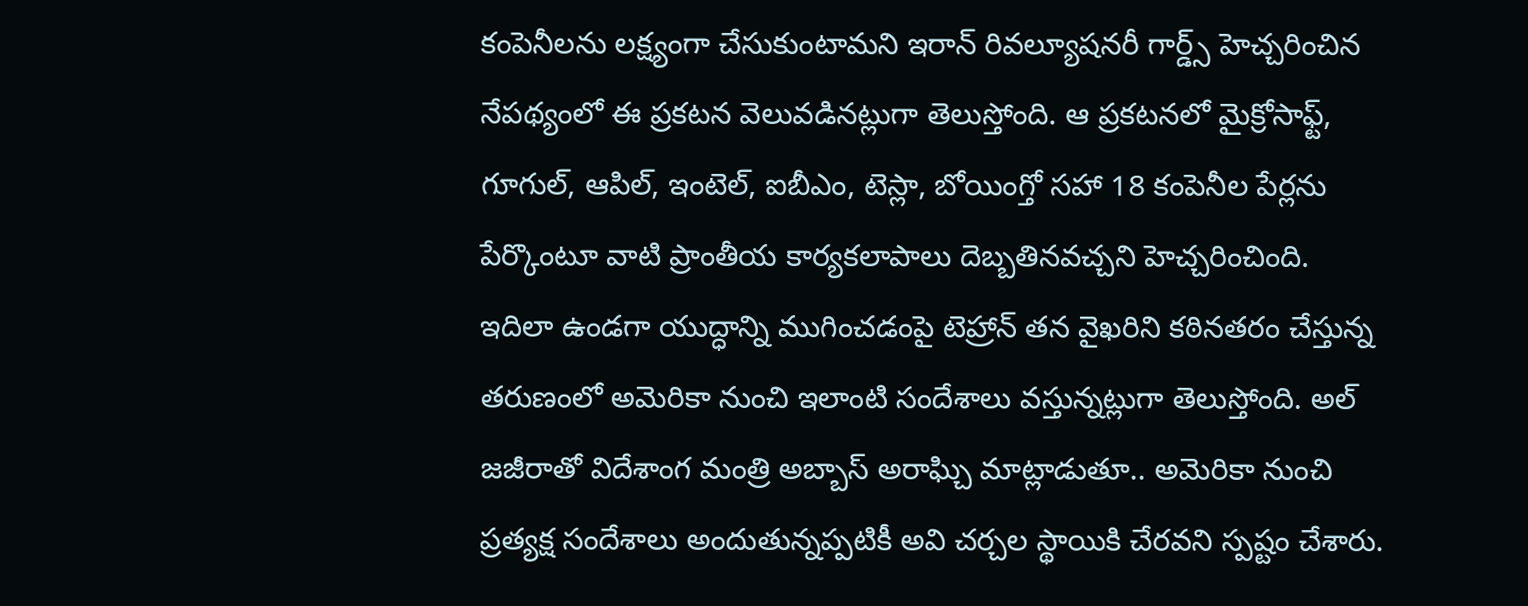కంపెనీలను లక్ష్యంగా చేసుకుంటామని ఇరాన్ రివల్యూషనరీ గార్డ్స్ హెచ్చరించిన నేపథ్యంలో ఈ ప్రకటన వెలువడినట్లుగా తెలుస్తోంది. ఆ ప్రకటనలో మైక్రోసాఫ్ట్, గూగుల్, ఆపిల్, ఇంటెల్, ఐబీఎం, టెస్లా, బోయింగ్తో సహా 18 కంపెనీల పేర్లను పేర్కొంటూ వాటి ప్రాంతీయ కార్యకలాపాలు దెబ్బతినవచ్చని హెచ్చరించింది.
ఇదిలా ఉండగా యుద్ధాన్ని ముగించడంపై టెహ్రాన్ తన వైఖరిని కఠినతరం చేస్తున్న తరుణంలో అమెరికా నుంచి ఇలాంటి సందేశాలు వస్తున్నట్లుగా తెలుస్తోంది. అల్ జజీరాతో విదేశాంగ మంత్రి అబ్బాస్ అరాఘ్చి మాట్లాడుతూ.. అమెరికా నుంచి ప్రత్యక్ష సందేశాలు అందుతున్నప్పటికీ అవి చర్చల స్థాయికి చేరవని స్పష్టం చేశారు.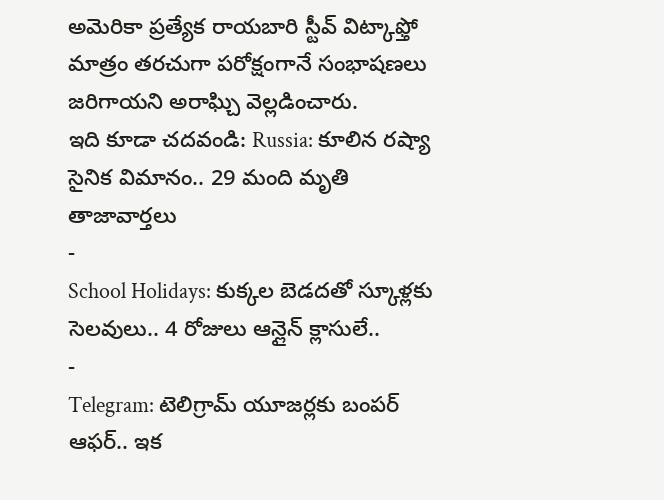అమెరికా ప్రత్యేక రాయబారి స్టీవ్ విట్కాఫ్తో మాత్రం తరచుగా పరోక్షంగానే సంభాషణలు జరిగాయని అరాఘ్చి వెల్లడించారు.
ఇది కూడా చదవండి: Russia: కూలిన రష్యా సైనిక విమానం.. 29 మంది మృతి
తాజావార్తలు
-
School Holidays: కుక్కల బెడదతో స్కూళ్లకు సెలవులు.. 4 రోజులు ఆన్లైన్ క్లాసులే..
-
Telegram: టెలిగ్రామ్ యూజర్లకు బంపర్ ఆఫర్.. ఇక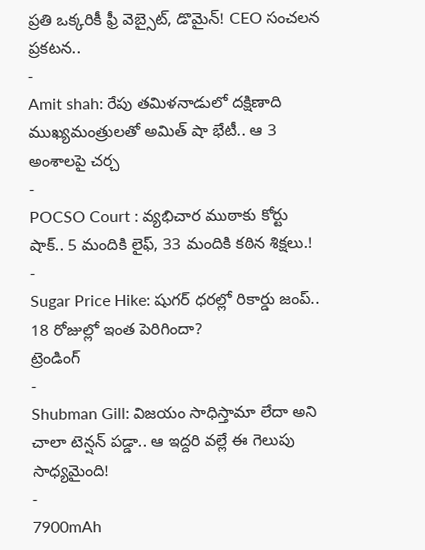ప్రతి ఒక్కరికీ ఫ్రీ వెబ్సైట్, డొమైన్! CEO సంచలన ప్రకటన..
-
Amit shah: రేపు తమిళనాడులో దక్షిణాది ముఖ్యమంత్రులతో అమిత్ షా భేటీ.. ఆ 3 అంశాలపై చర్చ
-
POCSO Court : వ్యభిచార ముఠాకు కోర్టు షాక్.. 5 మందికి లైఫ్, 33 మందికి కఠిన శిక్షలు.!
-
Sugar Price Hike: షుగర్ ధరల్లో రికార్డు జంప్.. 18 రోజుల్లో ఇంత పెరిగిందా?
ట్రెండింగ్
-
Shubman Gill: విజయం సాధిస్తామా లేదా అని చాలా టెన్షన్ పడ్డా.. ఆ ఇద్దరి వల్లే ఈ గెలుపు సాధ్యమైంది!
-
7900mAh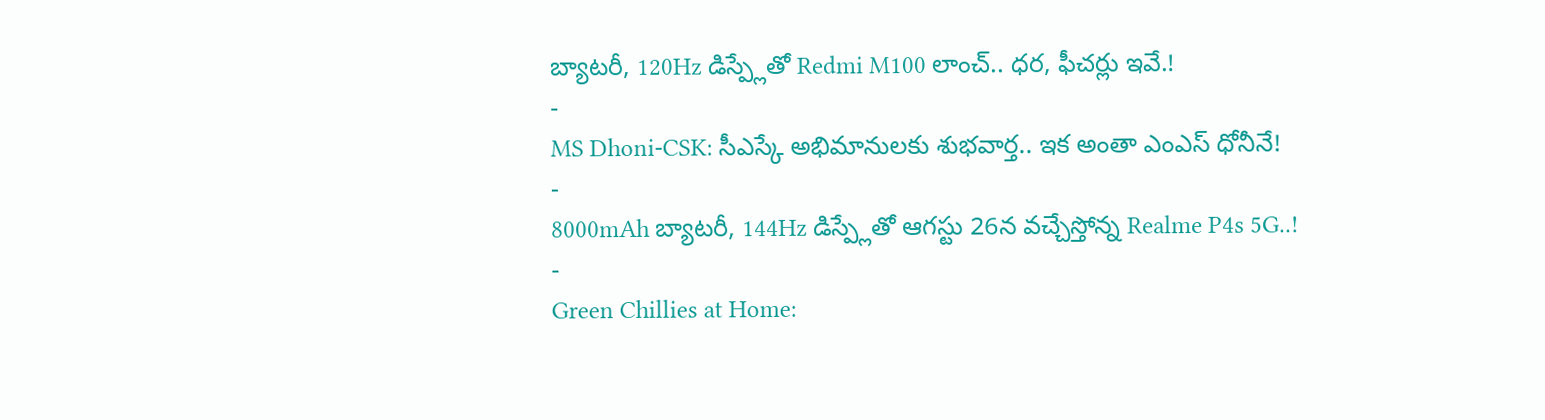బ్యాటరీ, 120Hz డిస్ప్లేతో Redmi M100 లాంచ్.. ధర, ఫీచర్లు ఇవే.!
-
MS Dhoni-CSK: సీఎస్కే అభిమానులకు శుభవార్త.. ఇక అంతా ఎంఎస్ ధోనీనే!
-
8000mAh బ్యాటరీ, 144Hz డిస్ప్లేతో ఆగస్టు 26న వచ్చేస్తోన్న Realme P4s 5G..!
-
Green Chillies at Home: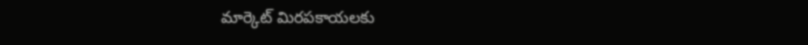మార్కెట్ మిరపకాయలకు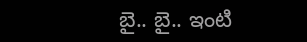బై.. బై.. ఇంటి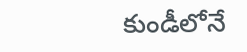కుండీలోనే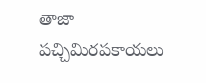తాజా పచ్చిమిరపకాయలు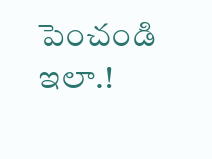పెంచండి ఇలా.!